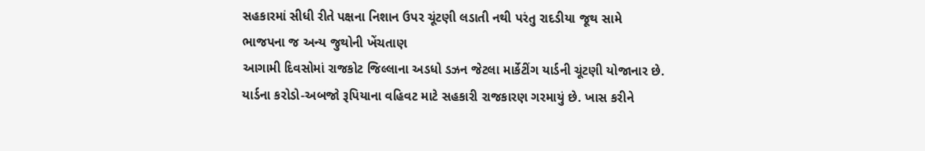સહકારમાં સીધી રીતે પક્ષના નિશાન ઉપર ચૂંટણી લડાતી નથી પરંતુ રાદડીયા જૂથ સામે ભાજપના જ અન્ય જુથોની ખેંચતાણ
આગામી દિવસોમાં રાજકોટ જિલ્લાના અડધો ડઝન જેટલા માર્કેટીંગ યાર્ડની ચૂંટણી યોજાનાર છે. યાર્ડના કરોડો-અબજો રૂપિયાના વહિવટ માટે સહકારી રાજકારણ ગરમાયું છે. ખાસ કરીને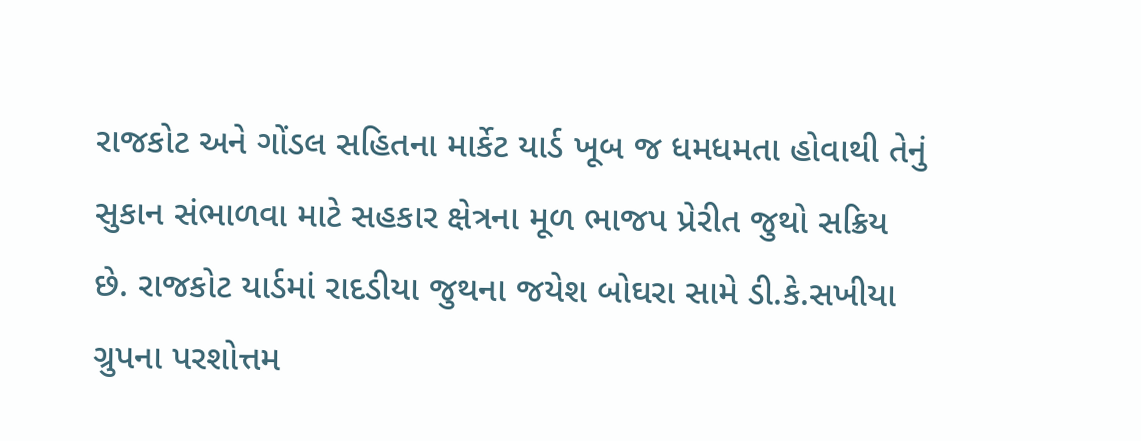રાજકોટ અને ગોંડલ સહિતના માર્કેટ યાર્ડ ખૂબ જ ધમધમતા હોવાથી તેનું સુકાન સંભાળવા માટે સહકાર ક્ષેત્રના મૂળ ભાજપ પ્રેરીત જુથો સક્રિય છે. રાજકોટ યાર્ડમાં રાદડીયા જુથના જયેશ બોઘરા સામે ડી.કે.સખીયા ગ્રુપના પરશોત્તમ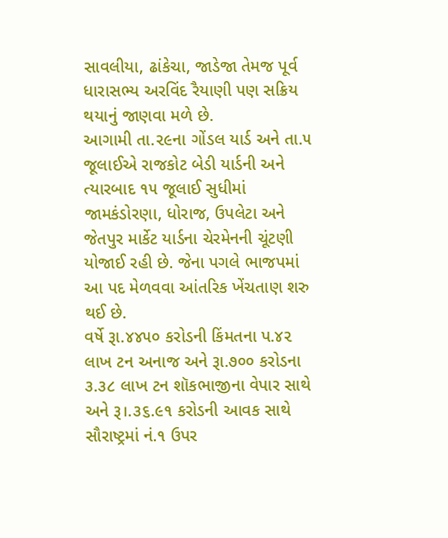સાવલીયા, ઢાંકેચા, જાડેજા તેમજ પૂર્વ ધારાસભ્ય અરવિંદ રૈયાણી પણ સક્રિય થયાનું જાણવા મળે છે.
આગામી તા.૨૯ના ગોંડલ યાર્ડ અને તા.૫ જૂલાઈએ રાજકોટ બેડી યાર્ડની અને ત્યારબાદ ૧૫ જૂલાઈ સુધીમાં જામકંડોરણા, ધોરાજ, ઉપલેટા અને જેતપુર માર્કેટ યાર્ડના ચેરમેનની ચૂંટણી યોજાઈ રહી છે. જેના પગલે ભાજપમાં આ પદ મેળવવા આંતરિક ખેંચતાણ શરુ થઈ છે.
વર્ષે રૂા.૪૪૫૦ કરોડની કિંમતના પ.૪૨ લાખ ટન અનાજ અને રૂા.૭૦૦ કરોડના ૩.૩૮ લાખ ટન શૉકભાજીના વેપાર સાથે અને રૂ।.૩૬.૯૧ કરોડની આવક સાથે સૌરાષ્ટ્રમાં નં.૧ ઉપર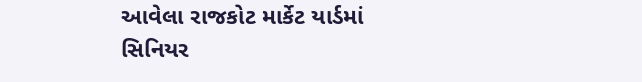આવેલા રાજકોટ માર્કેટ યાર્ડમાં સિનિયર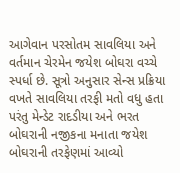આગેવાન પરસોતમ સાવલિયા અને વર્તમાન ચેરમેન જયેશ બોઘરા વચ્ચે સ્પર્ધા છે. સૂત્રો અનુસાર સેન્સ પ્રક્રિયા વખતે સાવલિયા તરફી મતો વધુ હતા પરંતુ મેન્ડેટ રાદડીયા અને ભરત બોઘરાની નજીકના મનાતા જયેશ બોઘરાની તરફેણમાં આવ્યો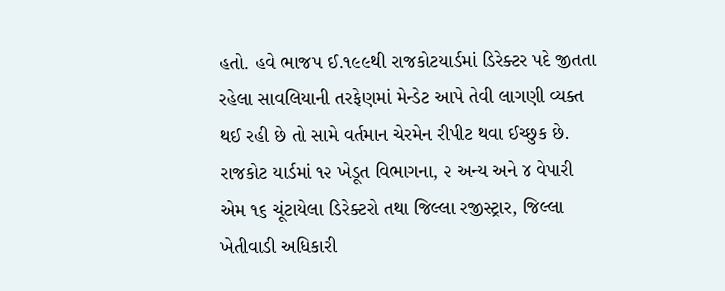હતો. હવે ભાજપ ઈ.૧૯૯થી રાજકોટયાર્ડમાં ડિરેક્ટર પદે જીતતા રહેલા સાવલિયાની તરફેણમાં મેન્ડેટ આપે તેવી લાગણી વ્યક્ત થઈ રહી છે તો સામે વર્તમાન ચેરમેન રીપીટ થવા ઈચ્છુક છે.
રાજકોટ યાર્ડમાં ૧૨ ખેડૂત વિભાગના, ૨ અન્ય અને ૪ વેપારી એમ ૧૬ ચૂંટાયેલા ડિરેક્ટરો તથા જિલ્લા રજીસ્ટ્રાર, જિલ્લા ખેતીવાડી અધિકારી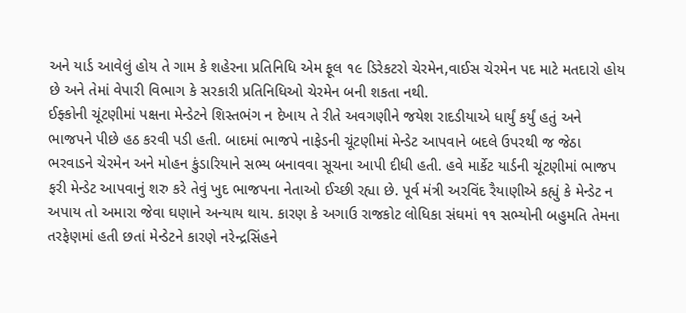અને યાર્ડ આવેલું હોય તે ગામ કે શહેરના પ્રતિનિધિ એમ ફૂલ ૧૯ ડિરેકટરો ચેરમેન,વાઈસ ચેરમેન પદ માટે મતદારો હોય છે અને તેમાં વેપારી વિભાગ કે સરકારી પ્રતિનિધિઓ ચેરમેન બની શકતા નથી.
ઈફ્કોની ચૂંટણીમાં પક્ષના મેન્ડેટને શિસ્તભંગ ન દેખાય તે રીતે અવગણીને જયેશ રાદડીયાએ ધાર્યું કર્યું હતું અને ભાજપને પીછે હઠ કરવી પડી હતી. બાદમાં ભાજપે નાફેડની ચૂંટણીમાં મેન્ડેટ આપવાને બદલે ઉપરથી જ જેઠા ભરવાડને ચેરમેન અને મોહન કુંડારિયાને સભ્ય બનાવવા સૂચના આપી દીધી હતી. હવે માર્કેટ યાર્ડની ચૂંટણીમાં ભાજપ ફરી મેન્ડેટ આપવાનું શરુ કરે તેવું ખુદ ભાજપના નેતાઓ ઈચ્છી રહ્યા છે. પૂર્વ મંત્રી અરવિંદ રૈયાણીએ કહ્યું કે મેન્ડેટ ન અપાય તો અમારા જેવા ઘણાને અન્યાય થાય. કારણ કે અગાઉ રાજકોટ લોધિકા સંઘમાં ૧૧ સભ્યોની બહુમતિ તેમના તરફેણમાં હતી છતાં મેન્ડેટને કારણે નરેન્દ્રસિંહને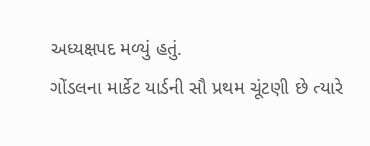અધ્યક્ષપદ મળ્યું હતું.
ગોંડલના માર્કેટ યાર્ડની સૌ પ્રથમ ચૂંટણી છે ત્યારે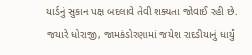યાર્ડનું સુકાન પક્ષ બદલાવે તેવી શક્યતા જોવાઈ રહી છે. જયારે ધોરાજી, જામકંડોરણામાં જયેશ રાદડીયાનું ધાર્યું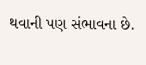થવાની પણ સંભાવના છે.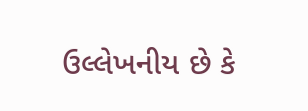ઉલ્લેખનીય છે કે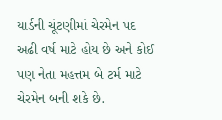યાર્ડની ચૂંટણીમાં ચેરમેન પદ અઢી વર્ષ માટે હોય છે અને કોઈ પણ નેતા મહત્તમ બે ટર્મ માટે ચેરમેન બની શકે છે.